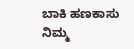ಬಾಕಿ ಹಣಕಾಸು ನಿಮ್ಮ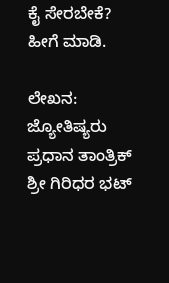ಕೈ ಸೇರಬೇಕೆ? ಹೀಗೆ ಮಾಡಿ.

ಲೇಖನ: ಜ್ಯೋತಿಷ್ಯರು ಪ್ರಧಾನ ತಾಂತ್ರಿಕ್ ಶ್ರೀ ಗಿರಿಧರ ಭಟ್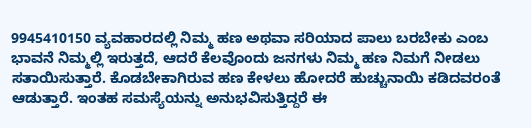9945410150 ವ್ಯವಹಾರದಲ್ಲಿ ನಿಮ್ಮ ಹಣ ಅಥವಾ ಸರಿಯಾದ ಪಾಲು ಬರಬೇಕು ಎಂಬ ಭಾವನೆ ನಿಮ್ಮಲ್ಲಿ ಇರುತ್ತದೆ, ಆದರೆ ಕೆಲವೊಂದು ಜನಗಳು ನಿಮ್ಮ ಹಣ ನಿಮಗೆ ನೀಡಲು ಸತಾಯಿಸುತ್ತಾರೆ. ಕೊಡಬೇಕಾಗಿರುವ ಹಣ ಕೇಳಲು ಹೋದರೆ ಹುಚ್ಚುನಾಯಿ ಕಡಿದವರಂತೆ ಆಡುತ್ತಾರೆ. ಇಂತಹ ಸಮಸ್ಯೆಯನ್ನು ಅನುಭವಿಸುತ್ತಿದ್ದರೆ ಈ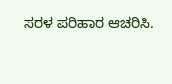ಸರಳ ಪರಿಹಾರ ಆಚರಿಸಿ.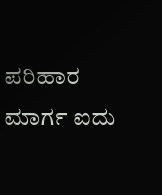ಪರಿಹಾರ ಮಾರ್ಗ ಐದು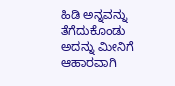ಹಿಡಿ ಅನ್ನವನ್ನು ತೆಗೆದುಕೊಂಡು ಅದನ್ನು ಮೀನಿಗೆ ಆಹಾರವಾಗಿ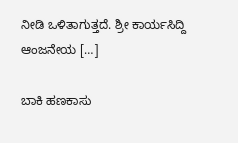ನೀಡಿ ಒಳಿತಾಗುತ್ತದೆ. ಶ್ರೀ ಕಾರ್ಯಸಿದ್ದಿ ಆಂಜನೇಯ […]

ಬಾಕಿ ಹಣಕಾಸು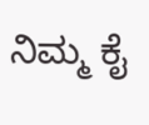ನಿಮ್ಮ ಕೈ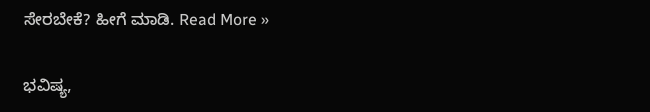ಸೇರಬೇಕೆ? ಹೀಗೆ ಮಾಡಿ. Read More »

ಭವಿಷ್ಯ,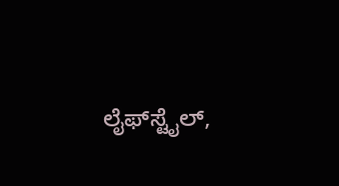ಲೈಫ್‍ಸ್ಟೈಲ್,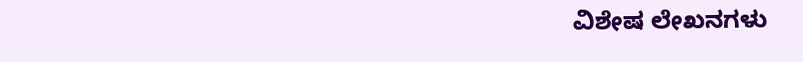ವಿಶೇಷ ಲೇಖನಗಳು